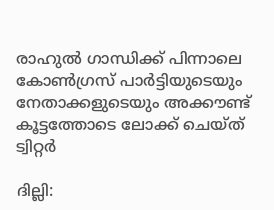രാഹുല്‍ ഗാന്ധിക്ക് പിന്നാലെ കോണ്‍ഗ്രസ് പാര്‍ട്ടിയുടെയും നേതാക്കളുടെയും അക്കൗണ്ട് കൂട്ടത്തോടെ ലോക്ക് ചെയ്ത് ട്വിറ്റര്‍

ദില്ലി: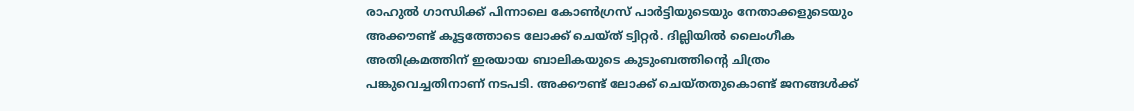രാഹുല്‍ ഗാന്ധിക്ക് പിന്നാലെ കോണ്‍ഗ്രസ് പാര്‍ട്ടിയുടെയും നേതാക്കളുടെയും അക്കൗണ്ട് കൂട്ടത്തോടെ ലോക്ക് ചെയ്ത് ട്വിറ്റര്‍. ദില്ലിയില്‍ ലൈംഗീക അതിക്രമത്തിന് ഇരയായ ബാലികയുടെ കുടുംബത്തിന്‍റെ ചിത്രം പങ്കുവെച്ചതിനാണ് നടപടി. അക്കൗണ്ട് ലോക്ക് ചെയ്തതുകൊണ്ട് ജനങ്ങള്‍ക്ക്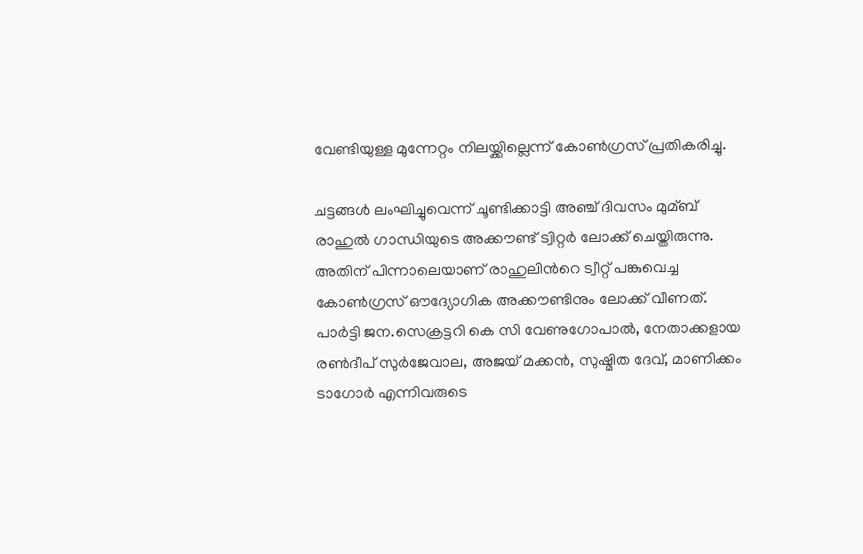വേണ്ടിയുള്ള മുന്നേറ്റം നിലയ്ക്കില്ലെന്ന് കോണ്‍ഗ്രസ് പ്രതികരിച്ചു.

ചട്ടങ്ങള്‍ ലംഘിച്ചുവെന്ന് ചൂണ്ടിക്കാട്ടി അഞ്ച് ദിവസം മുമ്ബ് രാഹുല്‍ ഗാന്ധിയുടെ അക്കൗണ്ട് ട്വിറ്റര്‍ ലോക്ക് ചെയ്തിരുന്നു. അതിന് പിന്നാലെയാണ് രാഹുലിന്‍റെ ട്വീറ്റ് പങ്കുവെച്ച കോണ്‍ഗ്രസ് ഔദ്യോഗിക അക്കൗണ്ടിനും ലോക്ക് വീണത്. പാര്‍ട്ടി ജന.സെക്രട്ടറി കെ സി വേണുഗോപാല്‍, നേതാക്കളായ രണ്‍ദീപ് സുര്‍ജേവാല, അജയ് മക്കന്‍, സുഷ്മിത ദേവ്, മാണിക്കം ടാഗോര്‍ എന്നിവരുടെ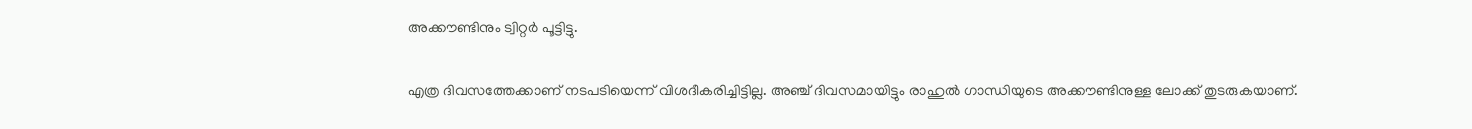അക്കൗണ്ടിനും ട്വിറ്റര്‍ പൂട്ടിട്ടു.

എത്ര ദിവസത്തേക്കാണ് നടപടിയെന്ന് വിശദീകരിച്ചിട്ടില്ല. അഞ്ച് ദിവസമായിട്ടും രാഹുല്‍ ഗാന്ധിയുടെ അക്കൗണ്ടിനുള്ള ലോക്ക് തുടരുകയാണ്.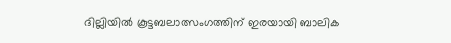ദില്ലിയില്‍ കൂട്ടബലാത്സംഗത്തിന് ഇരയായി ബാലിക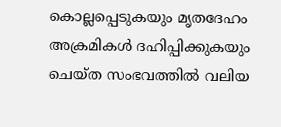കൊല്ലപ്പെടുകയും മൃതദേഹം അക്രമികള്‍ ദഹിപ്പിക്കുകയും ചെയ്ത സംഭവത്തില്‍ വലിയ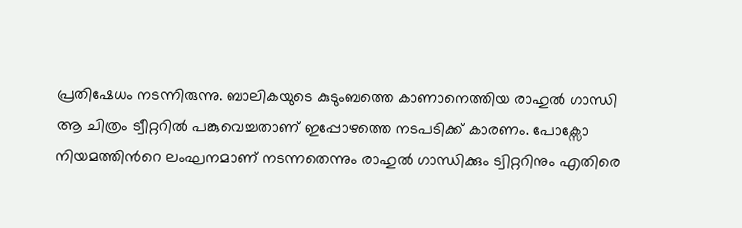പ്രതിഷേധം നടന്നിരുന്നു. ബാലികയുടെ കുടുംബത്തെ കാണാനെത്തിയ രാഹുല്‍ ഗാന്ധി ആ ചിത്രം ട്വീറ്ററില്‍ പങ്കുവെച്ചതാണ് ഇപ്പോഴത്തെ നടപടിക്ക് കാരണം. പോക്സോ നിയമത്തിന്‍റെ ലംഘനമാണ് നടന്നതെന്നും രാഹുല്‍ ഗാന്ധിക്കും ട്വിറ്ററിനും എതിരെ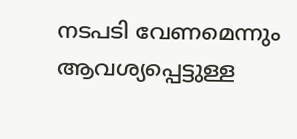നടപടി വേണമെന്നും ആവശ്യപ്പെട്ടുള്ള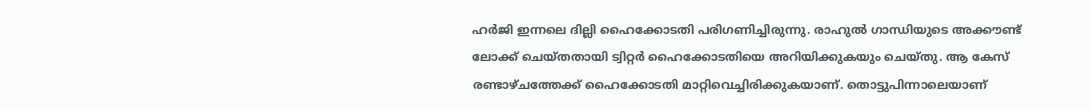ഹര്‍ജി ഇന്നലെ ദില്ലി ഹൈക്കോടതി പരിഗണിച്ചിരുന്നു. രാഹുല്‍ ഗാന്ധിയുടെ അക്കൗണ്ട് ലോക്ക് ചെയ്തതായി ട്വിറ്റര്‍ ഹൈക്കോടതിയെ അറിയിക്കുകയും ചെയ്തു. ആ കേസ് രണ്ടാഴ്ചത്തേക്ക് ഹൈക്കോടതി മാറ്റിവെച്ചിരിക്കുകയാണ്. തൊട്ടുപിന്നാലെയാണ്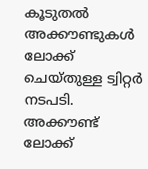കൂടുതല്‍ അക്കൗണ്ടുകള്‍ ലോക്ക് ചെയ്തുള്ള ട്വിറ്റര്‍ നടപടി. അക്കൗണ്ട് ലോക്ക്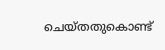ചെയ്തതുകൊണ്ട്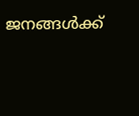ജനങ്ങള്‍ക്ക്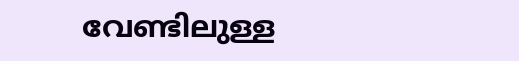വേണ്ടിലുള്ള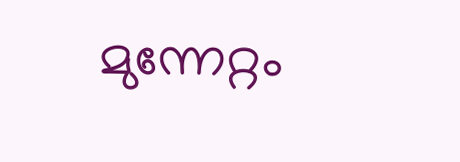മുന്നേറ്റം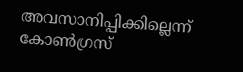അവസാനിപ്പിക്കില്ലെന്ന് കോണ്‍ഗ്രസ്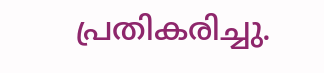പ്രതികരിച്ചു.